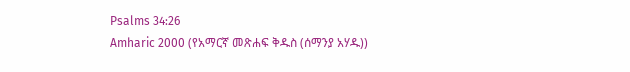Psalms 34:26
Amharic 2000 (የአማርኛ መጽሐፍ ቅዱስ (ሰማንያ አሃዱ))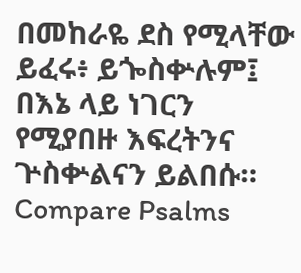በመከራዬ ደስ የሚላቸው ይፈሩ፥ ይጐስቍሉም፤ በእኔ ላይ ነገርን የሚያበዙ እፍረትንና ጕስቍልናን ይልበሱ።
Compare Psalms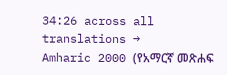34:26 across all translations →
Amharic 2000 (የአማርኛ መጽሐፍ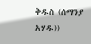ቅዱስ (ሰማንያ አሃዱ))